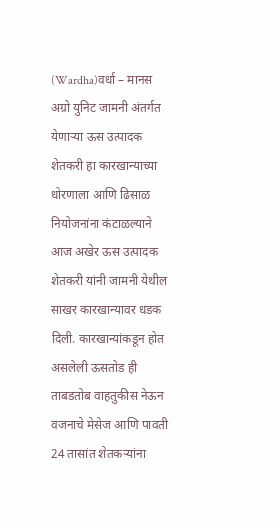(Wardha)वर्धा – मानस अग्रो युनिट जामनी अंतर्गत येणाऱ्या ऊस उत्पादक शेतकरी हा कारखान्याच्या धोरणाला आणि ढिसाळ नियोजनांना कंटाळल्याने आज अखेर ऊस उत्पादक शेतकरी यांनी जामनी येथील साखर कारखान्यावर धडक दिली. कारखान्यांकडून होत असलेली ऊसतोड ही ताबडतोब वाहतुकीस नेऊन वजनाचे मेसेज आणि पावती 24 तासांत शेतकऱ्यांना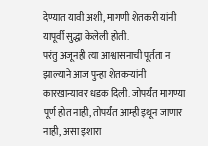देण्यात यावी अशी, मागणी शेतकरी यांनी यापूर्वी सुद्धा केलेली होती.
परंतु अजूनही त्या आश्वासनाची पूर्तता न झाल्याने आज पुन्हा शेतकऱ्यांनी कारखान्यावर धडक दिली. जोपर्यंत मागण्या पूर्ण होत नाही, तोपर्यंत आम्ही इथून जाणार नाही, असा इशारा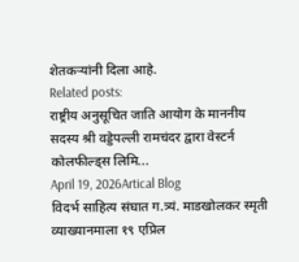शेतकऱ्यांनी दिला आहे.
Related posts:
राष्ट्रीय अनुसूचित जाति आयोग के माननीय सदस्य श्री वड्डेपल्ली रामचंदर द्वारा वेस्टर्न कोलफील्ड्स लिमि...
April 19, 2026Artical Blog
विदर्भ साहित्य संघात ग.त्र्यं. माडखोलकर स्मृती व्याख्यानमाला १९ एप्रिल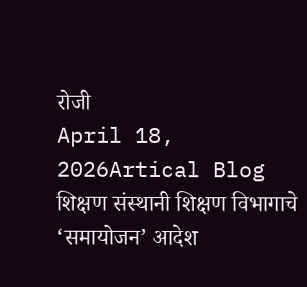रोजी
April 18, 2026Artical Blog
शिक्षण संस्थानी शिक्षण विभागाचे ‘समायोजन’ आदेश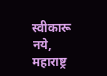स्वीकारू नये, महाराष्ट्र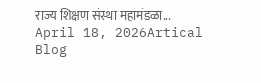राज्य शिक्षण संस्था महामंडळा...
April 18, 2026Artical Blog